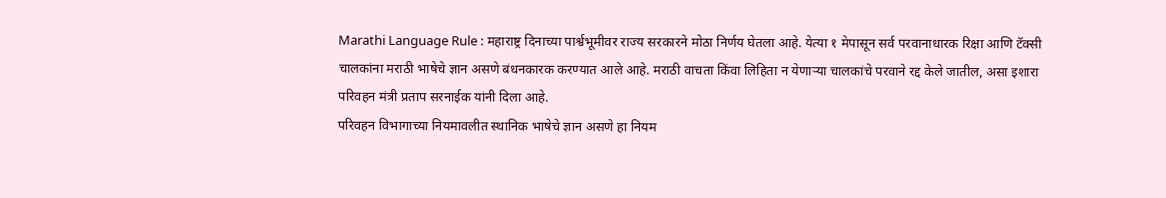Marathi Language Rule : महाराष्ट्र दिनाच्या पार्श्वभूमीवर राज्य सरकारने मोठा निर्णय घेतला आहे. येत्या १ मेपासून सर्व परवानाधारक रिक्षा आणि टॅक्सी चालकांना मराठी भाषेचे ज्ञान असणे बंधनकारक करण्यात आले आहे. मराठी वाचता किंवा लिहिता न येणाऱ्या चालकांचे परवाने रद्द केले जातील, असा इशारा परिवहन मंत्री प्रताप सरनाईक यांनी दिला आहे.
परिवहन विभागाच्या नियमावलीत स्थानिक भाषेचे ज्ञान असणे हा नियम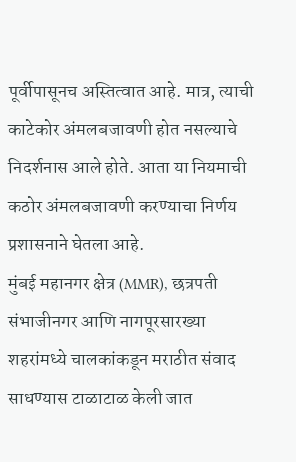पूर्वीपासूनच अस्तित्वात आहे. मात्र, त्याची काटेकोर अंमलबजावणी होत नसल्याचे निदर्शनास आले होते. आता या नियमाची कठोर अंमलबजावणी करण्याचा निर्णय प्रशासनाने घेतला आहे.
मुंबई महानगर क्षेत्र (MMR), छत्रपती संभाजीनगर आणि नागपूरसारख्या शहरांमध्ये चालकांकडून मराठीत संवाद साधण्यास टाळाटाळ केली जात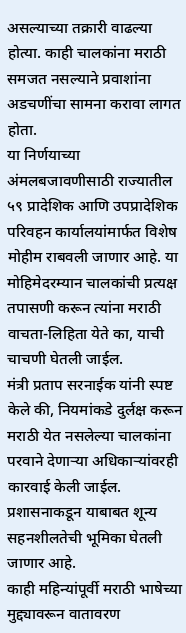असल्याच्या तक्रारी वाढल्या होत्या. काही चालकांना मराठी समजत नसल्याने प्रवाशांना अडचणींचा सामना करावा लागत होता.
या निर्णयाच्या अंमलबजावणीसाठी राज्यातील ५९ प्रादेशिक आणि उपप्रादेशिक परिवहन कार्यालयांमार्फत विशेष मोहीम राबवली जाणार आहे. या मोहिमेदरम्यान चालकांची प्रत्यक्ष तपासणी करून त्यांना मराठी वाचता-लिहिता येते का, याची चाचणी घेतली जाईल.
मंत्री प्रताप सरनाईक यांनी स्पष्ट केले की, नियमांकडे दुर्लक्ष करून मराठी येत नसलेल्या चालकांना परवाने देणाऱ्या अधिकाऱ्यांवरही कारवाई केली जाईल. प्रशासनाकडून याबाबत शून्य सहनशीलतेची भूमिका घेतली जाणार आहे.
काही महिन्यांपूर्वी मराठी भाषेच्या मुद्द्यावरून वातावरण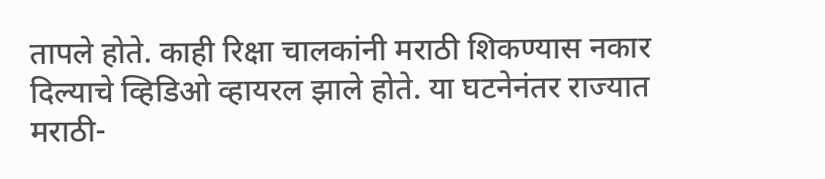तापले होते. काही रिक्षा चालकांनी मराठी शिकण्यास नकार दिल्याचे व्हिडिओ व्हायरल झाले होते. या घटनेनंतर राज्यात मराठी-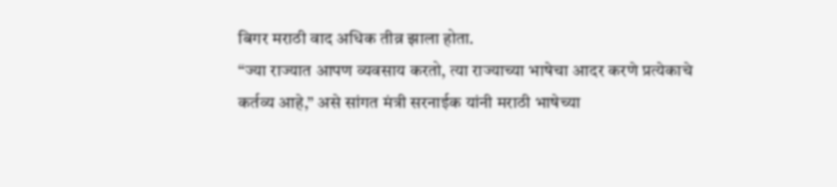बिगर मराठी वाद अधिक तीव्र झाला होता.
“ज्या राज्यात आपण व्यवसाय करतो, त्या राज्याच्या भाषेचा आदर करणे प्रत्येकाचे कर्तव्य आहे,” असे सांगत मंत्री सरनाईक यांनी मराठी भाषेच्या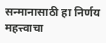सन्मानासाठी हा निर्णय महत्त्वाचा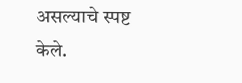असल्याचे स्पष्ट केले.